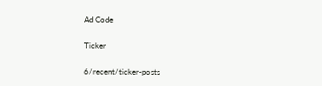Ad Code

Ticker

6/recent/ticker-posts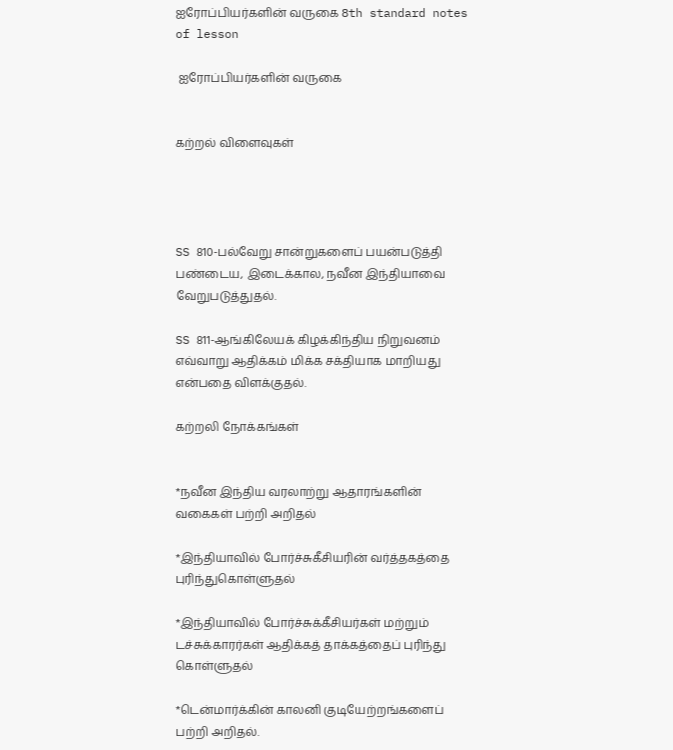ஐரோப்பியர்களின் வருகை 8th standard notes of lesson

 ஐரோப்பியர்களின் வருகை


கற்றல் விளைவுகள்




SS 810-பல்வேறு சான்றுகளைப் பயன்படுத்தி பண்டைய, இடைக்கால, நவீன இந்தியாவை வேறுபடுத்துதல்.

SS 811-ஆங்கிலேயக் கிழக்கிந்திய நிறுவனம் எவ்வாறு ஆதிக்கம் மிக்க சக்தியாக மாறியது என்பதை விளக்குதல்.

கற்றலி நோக்கங்கள்


*நவீன இந்திய வரலாற்று ஆதாரங்களின் வகைகள் பற்றி அறிதல்

*இந்தியாவில் போர்ச்சுகீசியரின் வர்த்தகத்தை புரிந்துகொள்ளுதல்

*இந்தியாவில் போர்ச்சுக்கீசியர்கள் மற்றும் டச்சுக்காரர்கள் ஆதிக்கத் தாக்கத்தைப் புரிந்து கொள்ளுதல்

*டென்மார்க்கின் காலனி குடியேற்றங்களைப் பற்றி அறிதல்.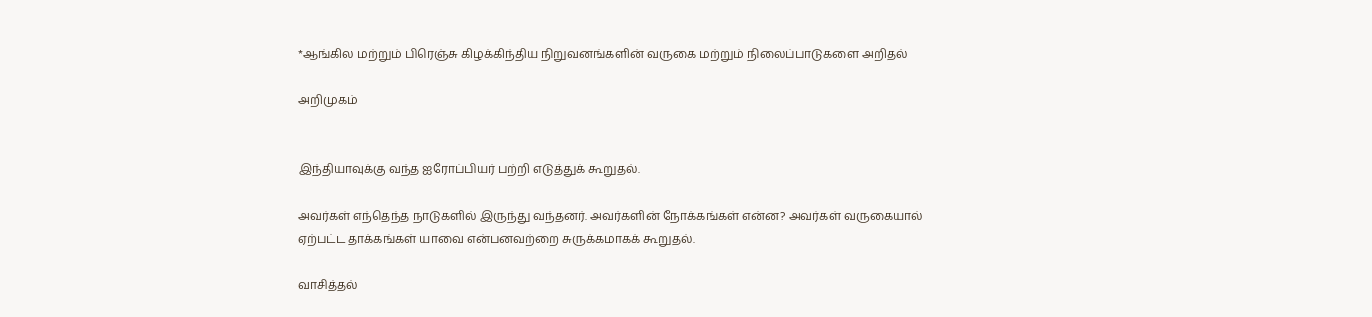*ஆங்கில மற்றும் பிரெஞ்சு கிழக்கிந்திய நிறுவனங்களின் வருகை மற்றும் நிலைப்பாடுகளை அறிதல்

அறிமுகம்


இந்தியாவுக்கு வந்த ஐரோப்பியர் பற்றி எடுத்துக் கூறுதல்.

அவர்கள் எந்தெந்த நாடுகளில் இருந்து வந்தனர். அவர்களின் நோக்கங்கள் என்ன? அவர்கள் வருகையால் ஏற்பட்ட தாக்கங்கள் யாவை என்பனவற்றை சுருக்கமாகக் கூறுதல்.

வாசித்தல்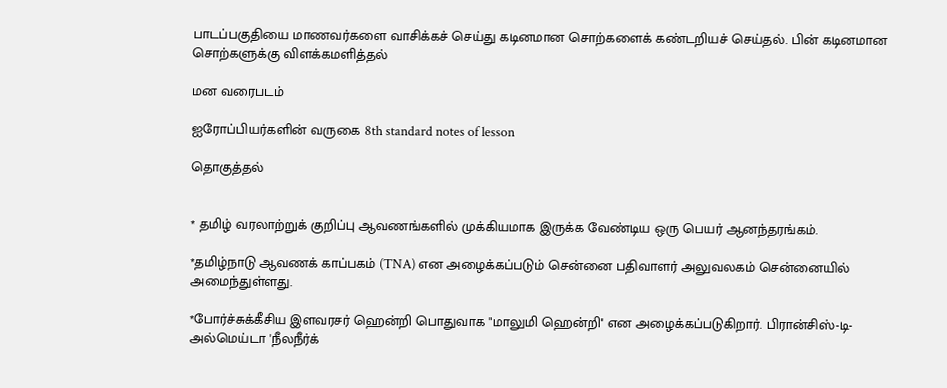பாடப்பகுதியை மாணவர்களை வாசிக்கச் செய்து கடினமான சொற்களைக் கண்டறியச் செய்தல். பின் கடினமான சொற்களுக்கு விளக்கமளித்தல்

மன வரைபடம்

ஐரோப்பியர்களின் வருகை 8th standard notes of lesson

தொகுத்தல்


* தமிழ் வரலாற்றுக் குறிப்பு ஆவணங்களில் முக்கியமாக இருக்க வேண்டிய ஒரு பெயர் ஆனந்தரங்கம்.

*தமிழ்நாடு ஆவணக் காப்பகம் (TNA) என அழைக்கப்படும் சென்னை பதிவாளர் அலுவலகம் சென்னையில் அமைந்துள்ளது.

*போர்ச்சுக்கீசிய இளவரசர் ஹென்றி பொதுவாக "மாலுமி ஹென்றி'' என அழைக்கப்படுகிறார். பிரான்சிஸ்-டி-அல்மெய்டா 'நீலநீர்க்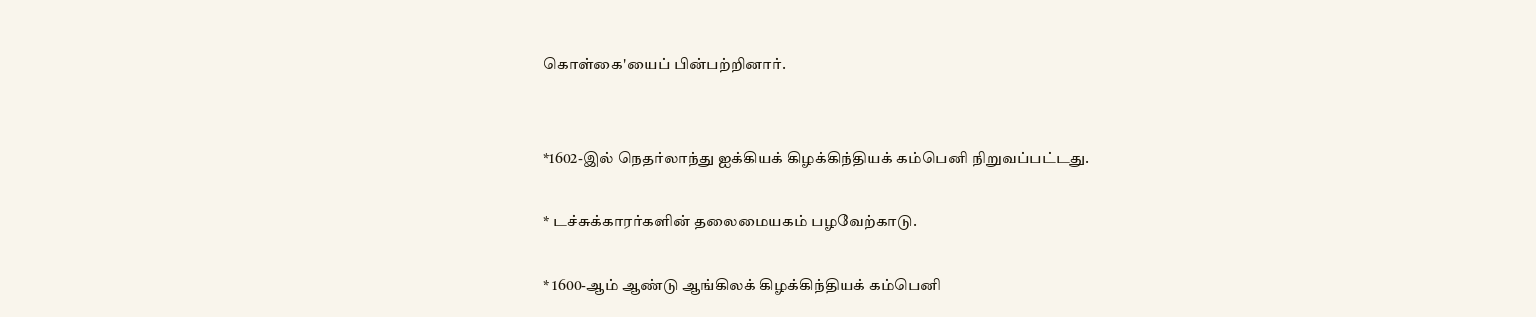கொள்கை'யைப் பின்பற்றினார்.


*1602-இல் நெதர்லாந்து ஐக்கியக் கிழக்கிந்தியக் கம்பெனி நிறுவப்பட்டது.

* டச்சுக்காரர்களின் தலைமையகம் பழவேற்காடு.

* 1600-ஆம் ஆண்டு ஆங்கிலக் கிழக்கிந்தியக் கம்பெனி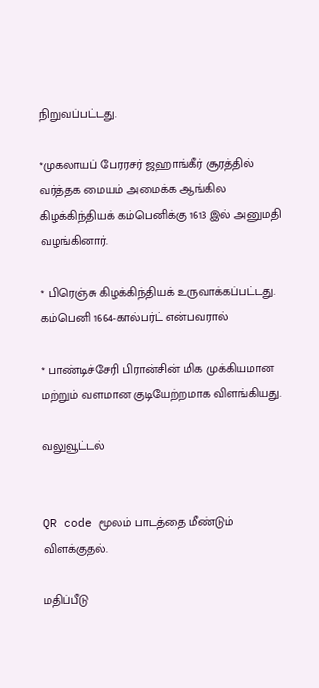நிறுவப்பட்டது.

*முகலாயப் பேரரசர் ஜஹாங்கீர் சூரத்தில் வர்த்தக மையம் அமைக்க ஆங்கில கிழக்கிந்தியக் கம்பெனிக்கு 1613 இல் அனுமதி வழங்கினார்.

* பிரெஞ்சு கிழக்கிந்தியக் உருவாக்கப்பட்டது. கம்பெனி 1664-கால்பர்ட் என்பவரால்

* பாண்டிச்சேரி பிரான்சின் மிக முக்கியமான மற்றும் வளமான குடியேற்றமாக விளங்கியது.

வலுவூட்டல்


QR code மூலம் பாடத்தை மீண்டும் விளக்குதல்.

மதிப்பீடு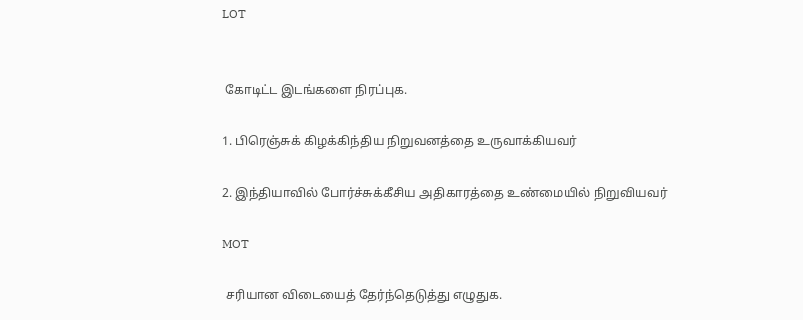LOT


 கோடிட்ட இடங்களை நிரப்புக.

1. பிரெஞ்சுக் கிழக்கிந்திய நிறுவனத்தை உருவாக்கியவர்

2. இந்தியாவில் போர்ச்சுக்கீசிய அதிகாரத்தை உண்மையில் நிறுவியவர்

MOT

 சரியான விடையைத் தேர்ந்தெடுத்து எழுதுக.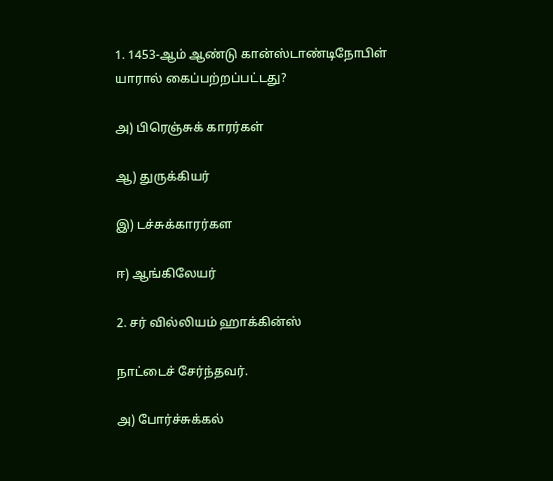1. 1453-ஆம் ஆண்டு கான்ஸ்டாண்டிநோபிள் யாரால் கைப்பற்றப்பட்டது?

அ) பிரெஞ்சுக் காரர்கள்

ஆ) துருக்கியர்

இ) டச்சுக்காரர்கள

ஈ) ஆங்கிலேயர்

2. சர் வில்லியம் ஹாக்கின்ஸ்

நாட்டைச் சேர்ந்தவர்.

அ) போர்ச்சுக்கல்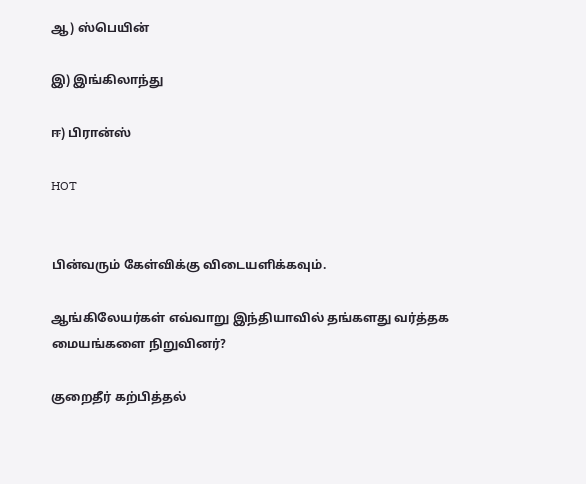ஆ) ஸ்பெயின்

இ) இங்கிலாந்து

ஈ) பிரான்ஸ்

HOT


பின்வரும் கேள்விக்கு விடையளிக்கவும்.

ஆங்கிலேயர்கள் எவ்வாறு இந்தியாவில் தங்களது வர்த்தக மையங்களை நிறுவினர்?

குறைதீர் கற்பித்தல்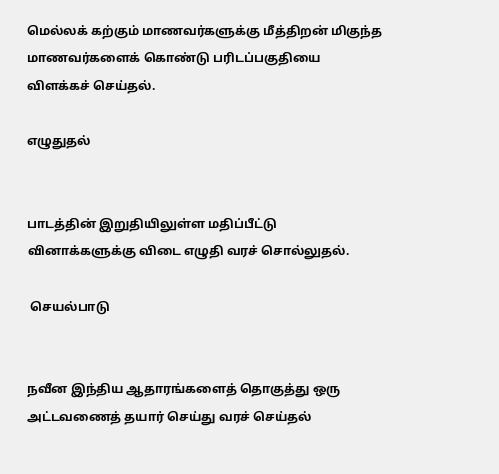மெல்லக் கற்கும் மாணவர்களுக்கு மீத்திறன் மிகுந்த மாணவர்களைக் கொண்டு பரிடப்பகுதியை விளக்கச் செய்தல்.

எழுதுதல்


பாடத்தின் இறுதியிலுள்ள மதிப்பீட்டு வினாக்களுக்கு விடை எழுதி வரச் சொல்லுதல்.

 செயல்பாடு


நவீன இந்திய ஆதாரங்களைத் தொகுத்து ஒரு அட்டவணைத் தயார் செய்து வரச் செய்தல்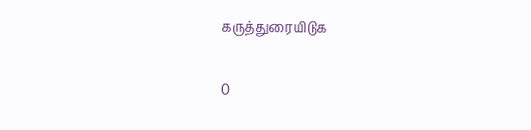கருத்துரையிடுக

0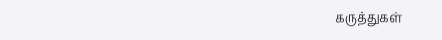கருத்துகள்